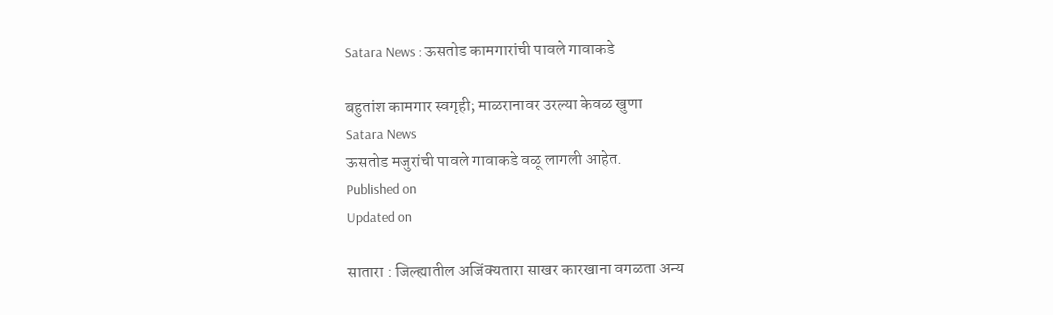Satara News : ऊसतोड कामगारांची पावले गावाकडे

बहुतांश कामगार स्वगृही; माळरानावर उरल्या केवळ खुणा
Satara News
ऊसतोड मजुरांची पावले गावाकडे वळू लागली आहेत.
Published on
Updated on

सातारा : जिल्ह्यातील अजिंक्यतारा साखर कारखाना वगळता अन्य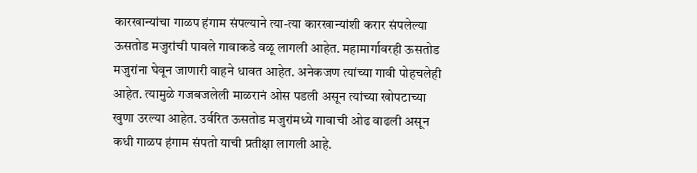कारखान्यांचा गाळप हंगाम संपल्याने त्या-त्या कारखान्यांशी करार संपलेल्या ऊसतोड मजुरांची पावले गावाकडे वळू लागली आहेत. महामार्गावरही ऊसतोड मजुरांना घेवून जाणारी वाहने धावत आहेत. अनेकजण त्यांच्या गावी पोहचलेही आहेत. त्यामुळे गजबजलेली माळरानं ओस पडली असून त्यांच्या खोपटाच्या खुणा उरल्या आहेत. उर्वरित ऊसतोड मजुरांमध्ये गावाची ओढ वाढली असून कधी गाळप हंगाम संपतो याची प्रतीक्षा लागली आहे.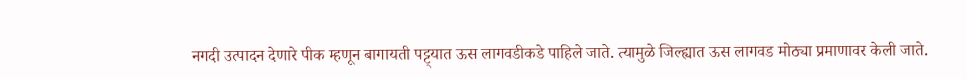नगदी उत्पादन देणारे पीक म्हणून बागायती पट्ट्यात ऊस लागवडीकडे पाहिले जाते. त्यामुळे जिल्ह्यात ऊस लागवड मोठ्या प्रमाणावर केली जाते.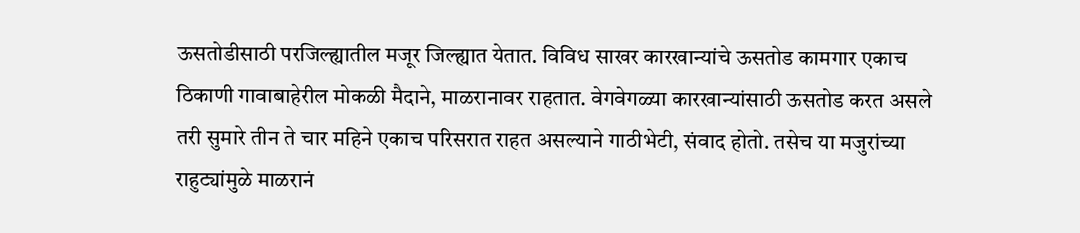ऊसतोडीसाठी परजिल्ह्यातील मजूर जिल्ह्यात येतात. विविध साखर कारखान्यांचे ऊसतोड कामगार एकाच ठिकाणी गावाबाहेरील मोकळी मैदाने, माळरानावर राहतात. वेगवेगळ्या कारखान्यांसाठी ऊसतोड करत असले तरी सुमारे तीन ते चार महिने एकाच परिसरात राहत असल्याने गाठीभेटी, संवाद होतो. तसेच या मजुरांच्या राहुट्यांमुळे माळरानं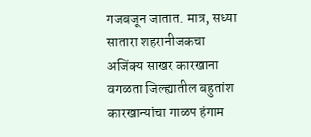गजबजून जातात. मात्र, सध्या सातारा शहरानीजकचा अजिंक्य साखर कारखाना वगळता जिल्ह्यातील बहुतांश कारखान्यांचा गाळप हंगाम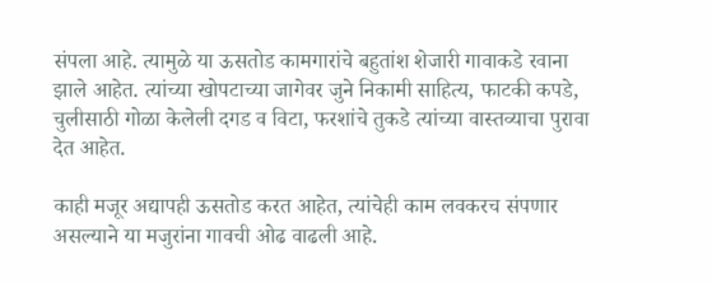संपला आहे. त्यामुळे या ऊसतोड कामगारांचे बहुतांश शेजारी गावाकडे रवाना झाले आहेत. त्यांच्या खोपटाच्या जागेवर जुने निकामी साहित्य, फाटकी कपडे, चुलीसाठी गोळा केलेली दगड व विटा, फरशांचे तुकडे त्यांच्या वास्तव्याचा पुरावा देत आहेत.

काही मजूर अद्यापही ऊसतोड करत आहेत, त्यांचेही काम लवकरच संपणार असल्याने या मजुरांना गावची ओढ वाढली आहे.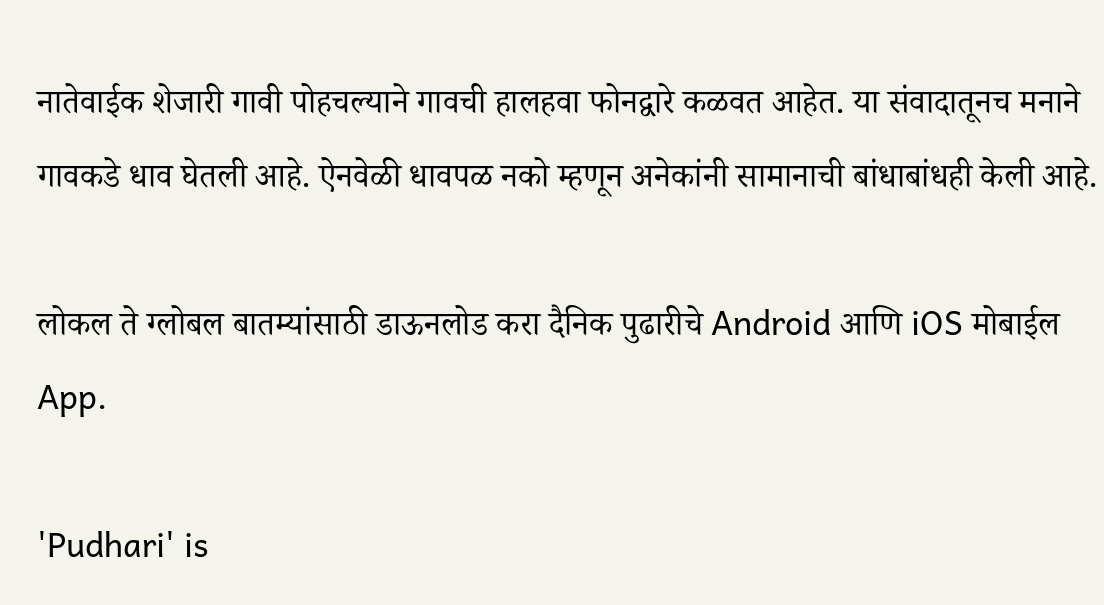नातेवाईक शेजारी गावी पोहचल्याने गावची हालहवा फोनद्वारे कळवत आहेत. या संवादातूनच मनाने गावकडे धाव घेतली आहे. ऐनवेळी धावपळ नको म्हणून अनेकांनी सामानाची बांधाबांधही केली आहे.

लोकल ते ग्लोबल बातम्यांसाठी डाऊनलोड करा दैनिक पुढारीचे Android आणि iOS मोबाईल App.

'Pudhari' is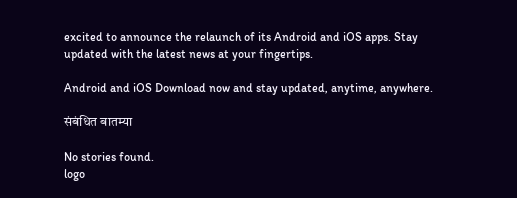excited to announce the relaunch of its Android and iOS apps. Stay updated with the latest news at your fingertips.

Android and iOS Download now and stay updated, anytime, anywhere.

संबंधित बातम्या

No stories found.
logo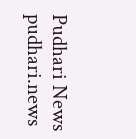Pudhari News
pudhari.news